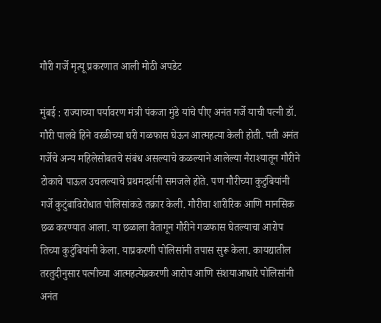गौरी गर्जे मृत्यू प्रकरणात आली मोठी अपडेट

मुंबई : राज्याच्या पर्यावरण मंत्री पंकजा मुंडे यांचे पीए अनंत गर्जे याची पत्नी डॉ. गौरी पालवे हिने वरळीच्या घरी गळफास घेऊन आत्महत्या केली होती. पती अनंत गर्जेचे अन्य महिलेसोबतचे संबंध असल्याचे कळल्याने आलेल्या नैराश्यातून गौरीने टोकाचे पाऊल उचलल्याचे प्रथमदर्शनी समजले होते. पण गौरीच्या कुटुंबियांनी गर्जे कुटुंबाविरोधात पोलिसांकडे तक्रार केली. गौरीचा शारीरिक आणि मानसिक छळ करण्यात आला. या छळाला वैतागून गौरीने गळफास घेतल्याचा आरोप तिच्या कुटुंबियांनी केला. याप्रकरणी पोलिसांनी तपास सुरू केला. कायद्यातील तरतुदीनुसार पत्नीच्या आत्महत्येप्रकरणी आरोप आणि संशयाआधारे पोलिसांनी अनंत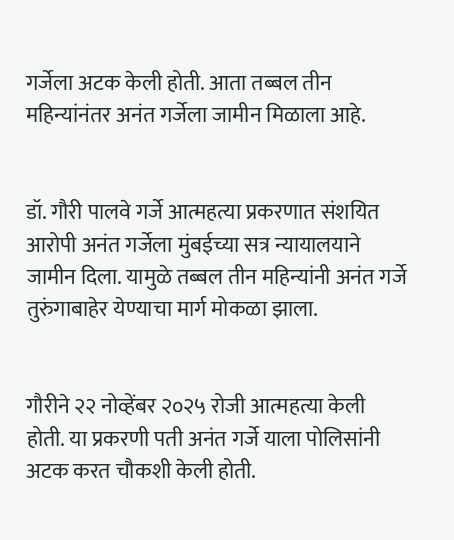गर्जेला अटक केली होती. आता तब्बल तीन महिन्यांनंतर अनंत गर्जेला जामीन मिळाला आहे.


डॉ. गौरी पालवे गर्जे आत्महत्या प्रकरणात संशयित आरोपी अनंत गर्जेला मुंबईच्या सत्र न्यायालयाने जामीन दिला. यामुळे तब्बल तीन महिन्यांनी अनंत गर्जे तुरुंगाबाहेर येण्याचा मार्ग मोकळा झाला.


गौरीने २२ नोव्हेंबर २०२५ रोजी आत्महत्या केली होती. या प्रकरणी पती अनंत गर्जे याला पोलिसांनी अटक करत चौकशी केली होती.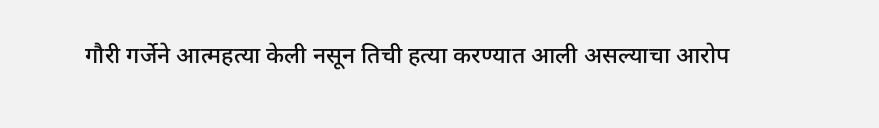गौरी गर्जेने आत्महत्या केली नसून तिची हत्या करण्यात आली असल्याचा आरोप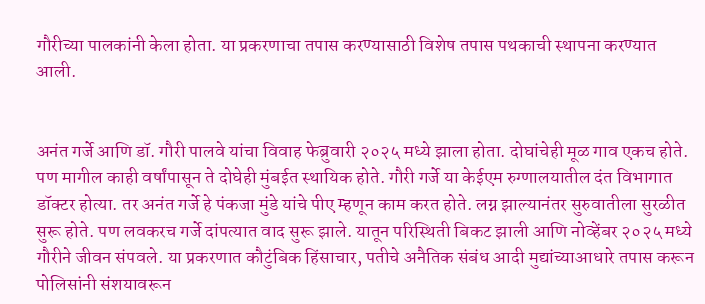गौरीच्या पालकांनी केला होता. या प्रकरणाचा तपास करण्यासाठी विशेष तपास पथकाची स्थापना करण्यात आली.


अनंत गर्जे आणि डॉ. गौरी पालवे यांचा विवाह फेब्रुवारी २०२५ मध्ये झाला होता. दोघांचेही मूळ गाव एकच होते. पण मागील काही वर्षांपासून ते दोघेही मुंबईत स्थायिक होते. गौरी गर्जे या केईएम रुग्णालयातील दंत विभागात डॉक्टर होत्या. तर अनंत गर्जे हे पंकजा मुंडे यांचे पीए म्हणून काम करत होते. लग्न झाल्यानंतर सुरुवातीला सुरळीत सुरू होते. पण लवकरच गर्जे दांपत्यात वाद सुरू झाले. यातून परिस्थिती बिकट झाली आणि नोव्हेंबर २०२५ मध्ये गौरीने जीवन संपवले. या प्रकरणात कौटुंबिक हिंसाचार, पतीचे अनैतिक संबंध आदी मुद्यांच्याआधारे तपास करून पोलिसांनी संशयावरून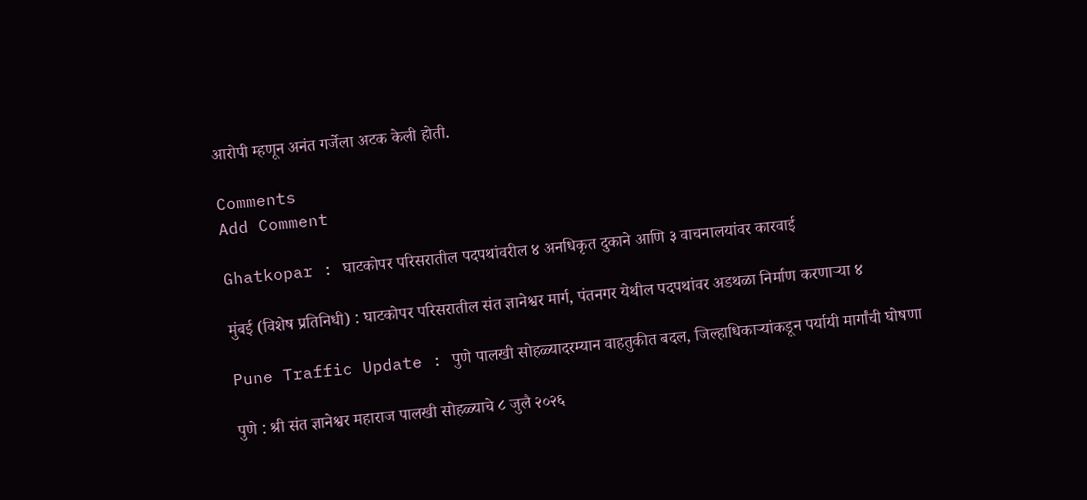आरोपी म्हणून अनंत गर्जेला अटक केली होती.

Comments
Add Comment

Ghatkopar : घाटकोपर परिसरातील पदपथांवरील ४ अनधिकृत दुकाने आणि ३ वाचनालयांवर कारवाई

मुंबई (विशेष प्रतिनिधी) : घाटकोपर परिसरातील संत ज्ञानेश्वर मार्ग, पंतनगर येथील पदपथांवर अडथळा निर्माण करणाऱ्या ४

Pune Traffic Update : पुणे पालखी सोहळ्यादरम्यान वाहतुकीत बदल, जिल्हाधिकाऱ्यांकडून पर्यायी मार्गांची घोषणा

पुणे : श्री संत ज्ञानेश्वर महाराज पालखी सोहळ्याचे ८ जुलै २०२६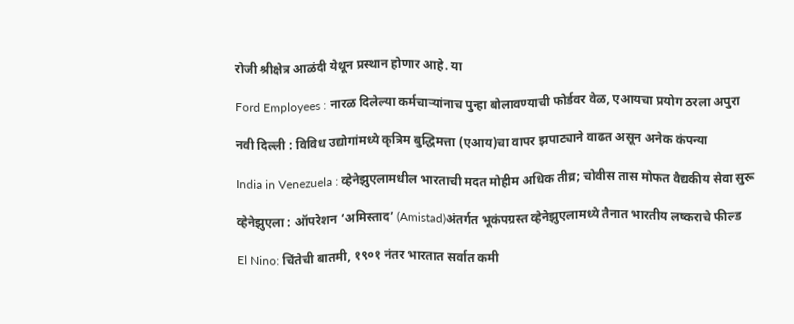रोजी श्रीक्षेत्र आळंदी येथून प्रस्थान होणार आहे. या

Ford Employees : नारळ दिलेल्या कर्मचाऱ्यांनाच पुन्हा बोलावण्याची फोर्डवर वेळ, एआयचा प्रयोग ठरला अपुरा

नवी दिल्ली : विविध उद्योगांमध्ये कृत्रिम बुद्धिमत्ता (एआय)चा वापर झपाट्याने वाढत असून अनेक कंपन्या

India in Venezuela : व्हेनेझुएलामधील भारताची मदत मोहीम अधिक तीव्र; चोवीस तास मोफत वैद्यकीय सेवा सुरू

व्हेनेझुएला : ऑपरेशन ‘अमिस्ताद’ (Amistad)अंतर्गत भूकंपग्रस्त व्हेनेझुएलामध्ये तैनात भारतीय लष्कराचे फील्ड

El Nino: चिंतेची बातमी, १९०१ नंतर भारतात सर्वात कमी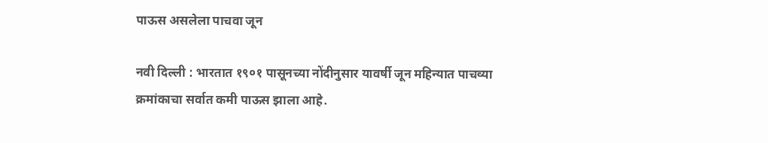पाऊस असलेला पाचवा जून

नवी दिल्ली : भारतात १९०१ पासूनच्या नोंदीनुसार यावर्षी जून महिन्यात पाचव्या क्रमांकाचा सर्वात कमी पाऊस झाला आहे.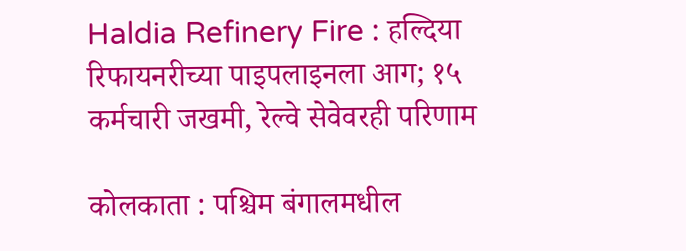Haldia Refinery Fire : हल्दिया रिफायनरीच्या पाइपलाइनला आग; १५ कर्मचारी जखमी, रेल्वे सेवेवरही परिणाम

कोलकाता : पश्चिम बंगालमधील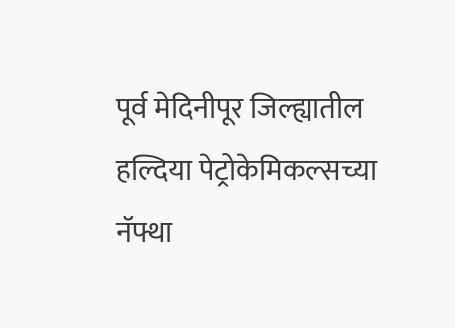पूर्व मेदिनीपूर जिल्ह्यातील हल्दिया पेट्रोकेमिकल्सच्या नॅफ्था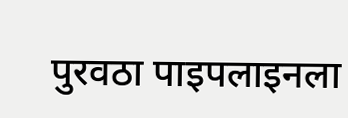पुरवठा पाइपलाइनला